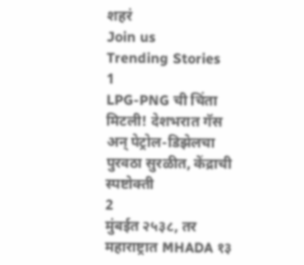शहरं
Join us
Trending Stories
1
LPG-PNG ची चिंता मिटली! देशभरात गॅस अन् पेट्रोल-डिझेलचा पुरवठा सुरळीत, केंद्राची स्पष्टोक्ती
2
मुंबईत २५३८, तर महाराष्ट्रात MHADA १३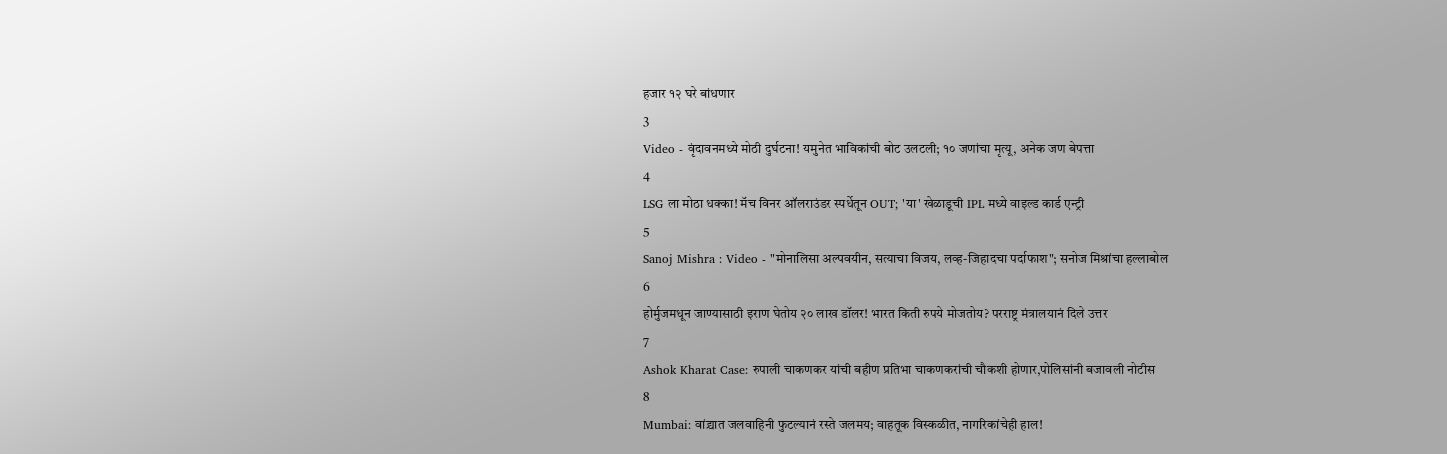हजार १२ घरे बांधणार
3
Video - वृंदावनमध्ये मोठी दुर्घटना! यमुनेत भाविकांची बोट उलटली; १० जणांचा मृत्यू, अनेक जण बेपत्ता
4
LSG ला मोठा धक्का! मॅच विनर ऑलराउंडर स्पर्धेतून OUT; 'या' खेळाडूची IPL मध्ये वाइल्ड कार्ड एन्ट्री
5
Sanoj Mishra : Video - "मोनालिसा अल्पवयीन, सत्याचा विजय, लव्ह-जिहादचा पर्दाफाश"; सनोज मिश्रांचा हल्लाबोल
6
होर्मुजमधून जाण्यासाठी इराण घेतोय २० लाख डॉलर! भारत किती रुपये मोजतोय? परराष्ट्र मंत्रालयानं दिले उत्तर
7
Ashok Kharat Case: रुपाली चाकणकर यांची बहीण प्रतिभा चाकणकरांची चौकशी होणार,पोलिसांनी बजावली नोटीस
8
Mumbai: वांद्र्यात जलवाहिनी फुटल्यानं रस्ते जलमय; वाहतूक विस्कळीत, नागरिकांचेही हाल!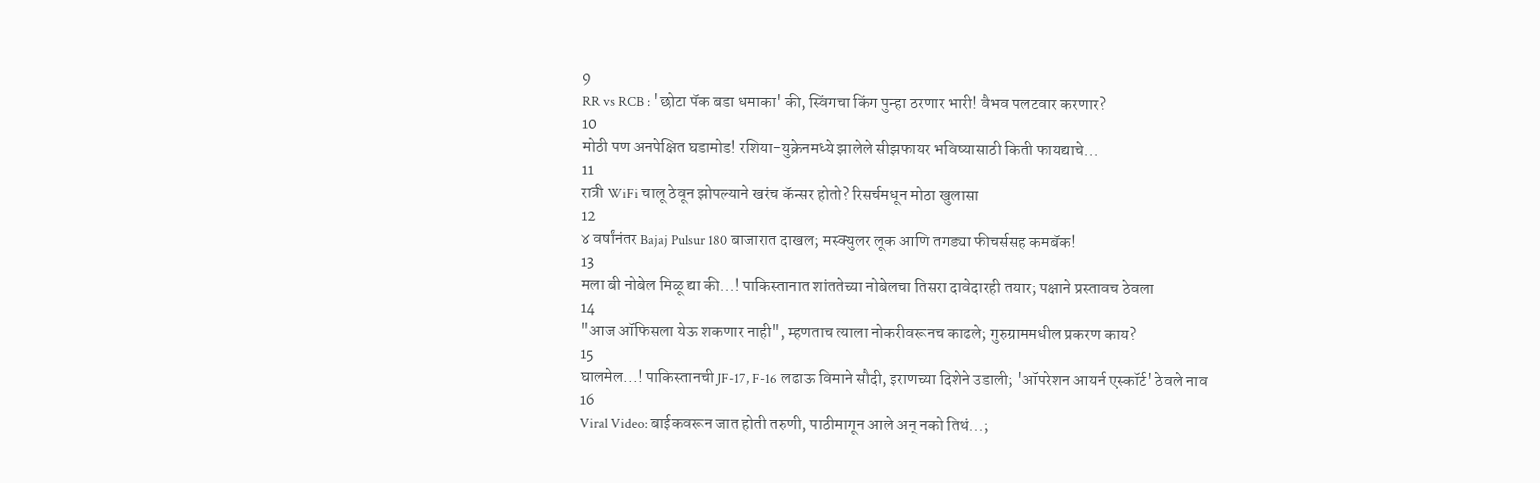9
RR vs RCB : 'छोटा पॅक बडा धमाका' की, स्विंगचा किंग पुन्हा ठरणार भारी! वैभव पलटवार करणार?
10
मोठी पण अनपेक्षित घडामोड! रशिया-युक्रेनमध्ये झालेले सीझफायर भविष्यासाठी किती फायद्याचे...
11
रात्री WiFi चालू ठेवून झोपल्याने खरंच कॅन्सर होतो? रिसर्चमधून मोठा खुलासा
12
४ वर्षांनंतर Bajaj Pulsur 180 बाजारात दाखल; मस्क्युलर लूक आणि तगड्या फीचर्ससह कमबॅक!
13
मला बी नोबेल मिळू द्या की...! पाकिस्तानात शांततेच्या नोबेलचा तिसरा दावेदारही तयार; पक्षाने प्रस्तावच ठेवला
14
"आज ऑफिसला येऊ शकणार नाही", म्हणताच त्याला नोकरीवरूनच काढले; गुरुग्राममधील प्रकरण काय?
15
घालमेल...! पाकिस्तानची JF-17, F-16 लढाऊ विमाने सौदी, इराणच्या दिशेने उडाली; 'ऑपरेशन आयर्न एस्कॉर्ट' ठेवले नाव
16
Viral Video: बाईकवरून जात होती तरुणी, पाठीमागून आले अन् नको तिथं...;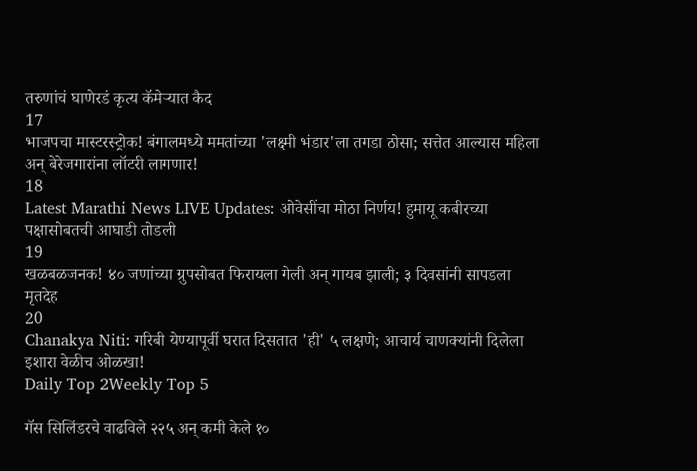तरुणांचं घाणेरडं कृत्य कॅमेऱ्यात कैद
17
भाजपचा मास्टरस्ट्रोक! बंगालमध्ये ममतांच्या 'लक्ष्मी भंडार'ला तगडा ठोसा; सत्तेत आल्यास महिला अन् बेरेजगारांना लॉटरी लागणार!
18
Latest Marathi News LIVE Updates: ओवेसींचा मोठा निर्णय! हुमायू कबीरच्या पक्षासोबतची आघाडी तोडली
19
खळबळजनक! ४० जणांच्या ग्रुपसोबत फिरायला गेली अन् गायब झाली; ३ दिवसांनी सापडला मृतदेह
20
Chanakya Niti: गरिबी येण्यापूर्वी घरात दिसतात 'ही' ५ लक्षणे; आचार्य चाणक्यांनी दिलेला इशारा वेळीच ओळखा!
Daily Top 2Weekly Top 5

गॅस सिलिंडरचे वाढविले २२५ अन्‌ कमी केले १०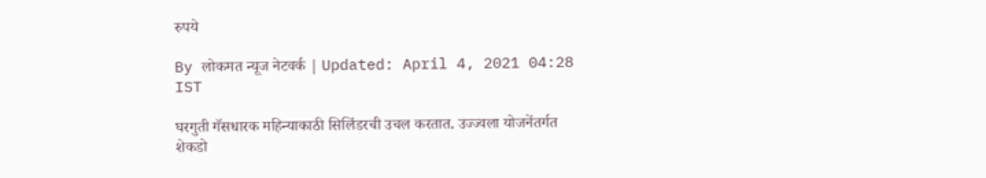रुपये

By लोकमत न्यूज नेटवर्क | Updated: April 4, 2021 04:28 IST

घरगुती गॅसधारक महिन्याकाठी सिलिंडरची उचल करतात. उज्ज्वला योजनेंतर्गत शेकडो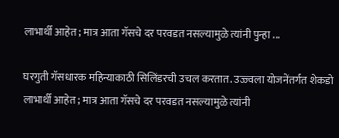लाभार्थी आहेत; मात्र आता गॅसचे दर परवडत नसल्यामुळे त्यांनी पुन्हा ...

घरगुती गॅसधारक महिन्याकाठी सिलिंडरची उचल करतात. उज्ज्वला योजनेंतर्गत शेकडो लाभार्थी आहेत; मात्र आता गॅसचे दर परवडत नसल्यामुळे त्यांनी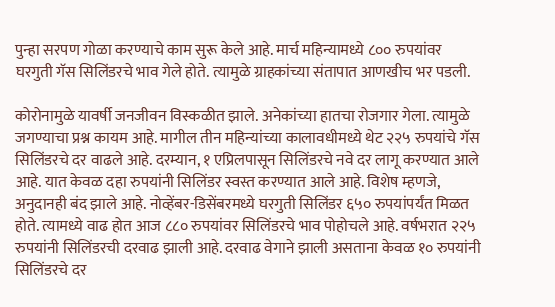पुन्हा सरपण गोळा करण्याचे काम सुरू केले आहे. मार्च महिन्यामध्ये ८०० रुपयांवर घरगुती गॅस सिलिंडरचे भाव गेले होते. त्यामुळे ग्राहकांच्या संतापात आणखीच भर पडली.

कोरोनामुळे यावर्षी जनजीवन विस्कळीत झाले. अनेकांच्या हातचा रोजगार गेला. त्यामुळे जगण्याचा प्रश्न कायम आहे. मागील तीन महिन्यांच्या कालावधीमध्ये थेट २२५ रुपयांचे गॅस सिलिंडरचे दर वाढले आहे. दरम्यान, १ एप्रिलपासून सिलिंडरचे नवे दर लागू करण्यात आले आहे. यात केवळ दहा रुपयांनी सिलिंडर स्वस्त करण्यात आले आहे. विशेष म्हणजे, अनुदानही बंद झाले आहे. नोव्हेंबर-डिसेंबरमध्ये घरगुती सिलिंडर ६५० रुपयांपर्यंत मिळत होते. त्यामध्ये वाढ होत आज ८८० रुपयांवर सिलिंडरचे भाव पोहोचले आहे. वर्षभरात २२५ रुपयांनी सिलिंडरची दरवाढ झाली आहे. दरवाढ वेगाने झाली असताना केवळ १० रुपयांनी सिलिंडरचे दर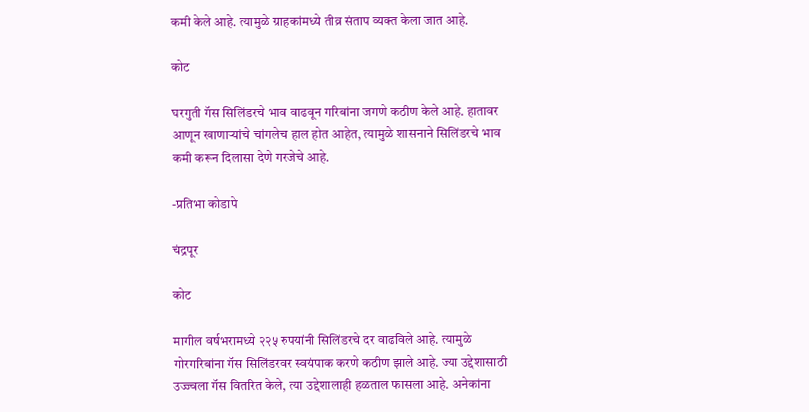कमी केले आहे. त्यामुळे ग्राहकांमध्ये तीव्र संताप व्यक्त केला जात आहे.

कोट

घरगुती गॅस सिलिंडरचे भाव वाढवून गरिबांना जगणे कठीण केले आहे. हातावर आणून खाणाऱ्यांचे चांगलेच हाल होत आहेत, त्यामुळे शासनाने सिलिंडरचे भाव कमी करून दिलासा देणे गरजेचे आहे.

-प्रतिभा कोडापे

चंद्रपूर

कोट

मागील वर्षभरामध्ये २२५ रुपयांनी सिलिंडरचे दर वाढविले आहे. त्यामुळे गोरगरिबांना गॅस सिलिंडरवर स्वयंपाक करणे कठीण झाले आहे. ज्या उद्देशासाठी उज्ज्वला गॅस वितरित केले, त्या उद्देशालाही हळताल फासला आहे. अनेकांना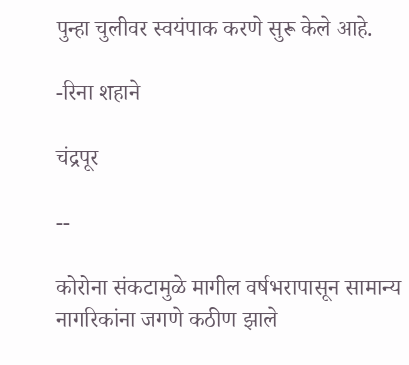पुन्हा चुलीवर स्वयंपाक करणे सुरू केले आहे.

-रिना शहाने

चंद्रपूर

--

कोरोना संकटामुळे मागील वर्षभरापासून सामान्य नागरिकांना जगणे कठीण झाले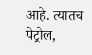आहे. त्यातच पेट्रोल,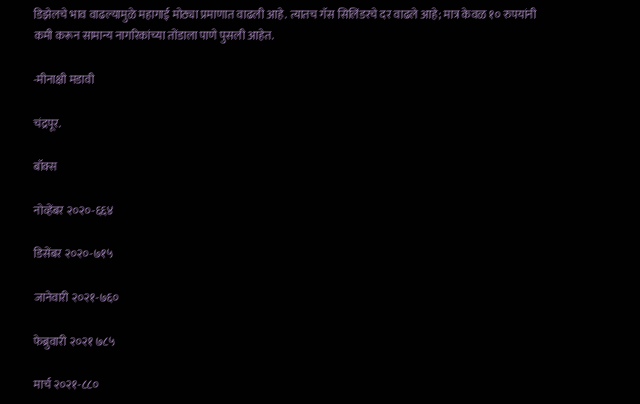डिझेलचे भाव वाढल्यामुळे महागाई मोठ्या प्रमाणात वाढली आहे. त्यातच गॅस सिलिंडरचे दर वाढले आहे; मात्र केवळ १० रुपयांनी कमी करून सामान्य नागरिकांच्या तोंडाला पाणे पुसली आहेत.

-मीनाक्षी मडावी

चंद्रपूर.

बॉक्स

नोव्हेंबर २०२०-६६४

डिसेंबर २०२०-७१५

जानेवारी २०२१-७६०

फेब्रुवारी २०२१ ७८५

मार्च २०२१-८८०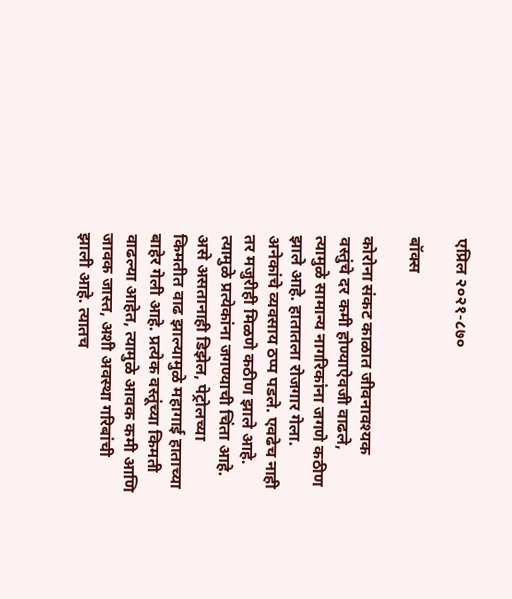एप्रिल २०२१-८७०

बॉक्स

कोरोना संकट काळात जीवनावश्यक वस्तुंचे दर कमी होण्याऐवजी वाढले, त्यामुळे सामान्य नागरिकांना जगणे कठीण झाले आहे. हातातला रोजगार गेला. अनेकांचे व्यवसाय ठप्प पडले. एवढेच नाही तर मजुरीही मिळणे कठीण झाले आहे. त्यामुळे प्रत्येकांना जगण्याची चिंता आहे. असे असतानाही डिझेल, पेट्रोलच्या किमतीत वाढ झाल्यामुळे महागाई हाताच्या बाहेर गेली आहे. प्रत्येक वस्तूंच्या किमती वाढल्या आहेत, त्यामुळे आवक कमी आणि जावक जास्त, अशी अवस्था गरिबांची झाली आहे. त्यातच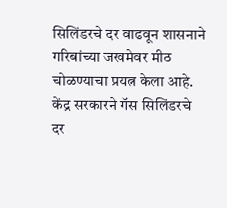सिलिंडरचे दर वाढवून शासनाने गरिबांच्या जखमेवर मीठ चोळण्याचा प्रयत्न केला आहे. केंद्र सरकारने गॅस सिलिंडरचे दर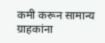कमी करून सामान्य ग्राहकांना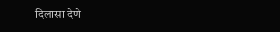दिलासा देणे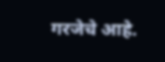गरजेचे आहे.